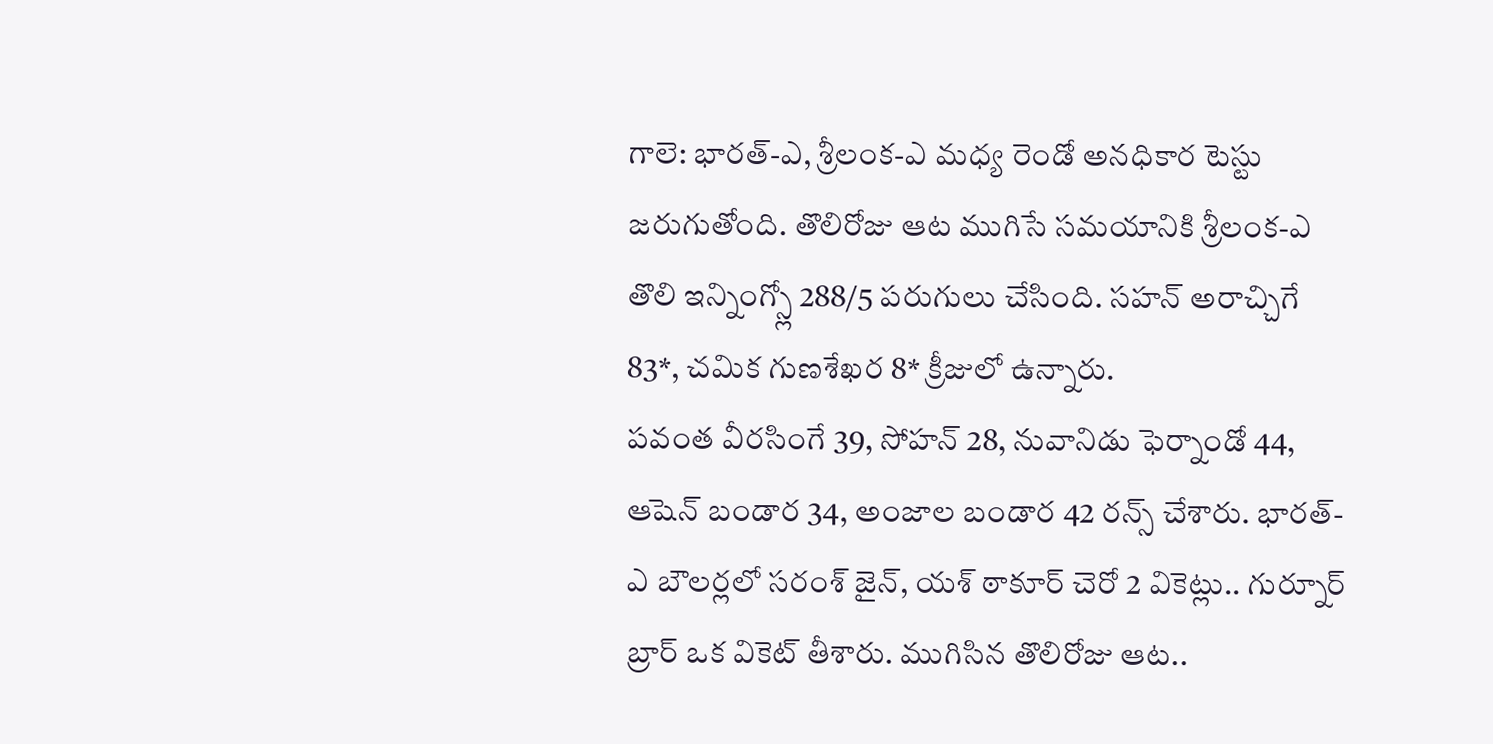గాలె: భారత్-ఎ, శ్రీలంక-ఎ మధ్య రెండో అనధికార టెస్టు జరుగుతోంది. తొలిరోజు ఆట ముగిసే సమయానికి శ్రీలంక-ఎ తొలి ఇన్నింగ్స్లో 288/5 పరుగులు చేసింది. సహన్ అరాచ్చిగే 83*, చమిక గుణశేఖర 8* క్రీజులో ఉన్నారు.
పవంత వీరసింగే 39, సోహన్ 28, నువానిడు ఫెర్నాండో 44, ఆషెన్ బండార 34, అంజాల బండార 42 రన్స్ చేశారు. భారత్-ఎ బౌలర్లలో సరంశ్ జైన్, యశ్ ఠాకూర్ చెరో 2 వికెట్లు.. గుర్నూర్ బ్రార్ ఒక వికెట్ తీశారు. ముగిసిన తొలిరోజు ఆట..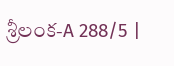శ్రీలంక-A 288/5 |